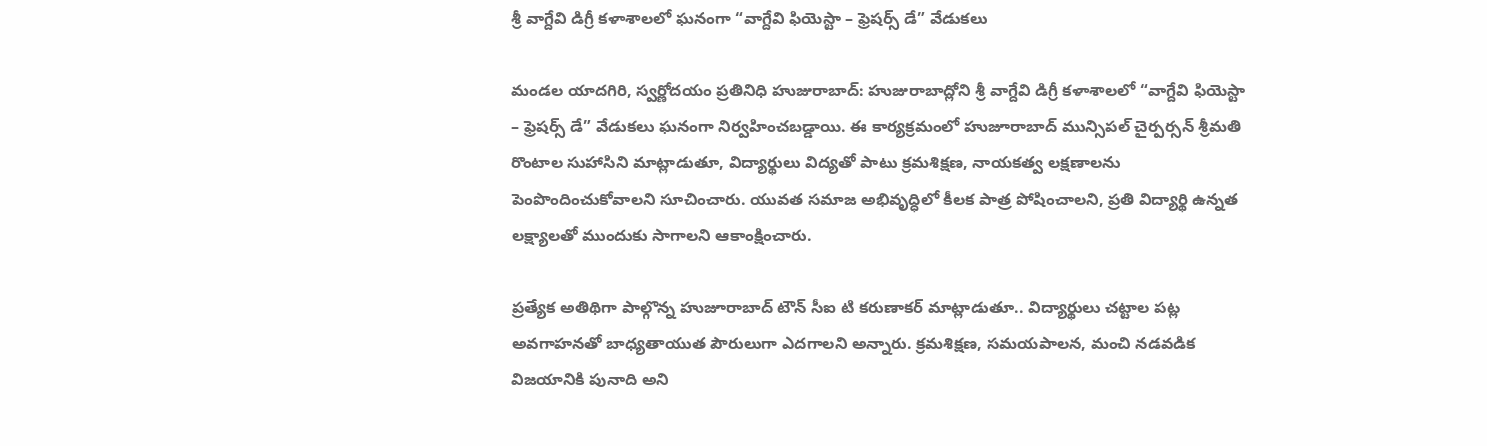శ్రీ వాగ్దేవి డిగ్రీ కళాశాలలో ఘనంగా “వాగ్దేవి ఫియెస్టా – ఫ్రెషర్స్ డే” వేడుకలు

మండల యాదగిరి, స్వర్ణోదయం ప్రతినిధి హుజురాబాద్: హుజురాబాద్లోని శ్రీ వాగ్దేవి డిగ్రీ కళాశాలలో “వాగ్దేవి ఫియెస్టా – ఫ్రెషర్స్ డే” వేడుకలు ఘనంగా నిర్వహించబడ్డాయి. ఈ కార్యక్రమంలో హుజూరాబాద్ మున్సిపల్ చైర్పర్సన్ శ్రీమతి రొంటాల సుహాసిని మాట్లాడుతూ, విద్యార్థులు విద్యతో పాటు క్రమశిక్షణ, నాయకత్వ లక్షణాలను పెంపొందించుకోవాలని సూచించారు. యువత సమాజ అభివృద్ధిలో కీలక పాత్ర పోషించాలని, ప్రతి విద్యార్థి ఉన్నత లక్ష్యాలతో ముందుకు సాగాలని ఆకాంక్షించారు.

ప్రత్యేక అతిథిగా పాల్గొన్న హుజూరాబాద్ టౌన్ సీఐ టి కరుణాకర్ మాట్లాడుతూ.. విద్యార్థులు చట్టాల పట్ల అవగాహనతో బాధ్యతాయుత పౌరులుగా ఎదగాలని అన్నారు. క్రమశిక్షణ, సమయపాలన, మంచి నడవడిక విజయానికి పునాది అని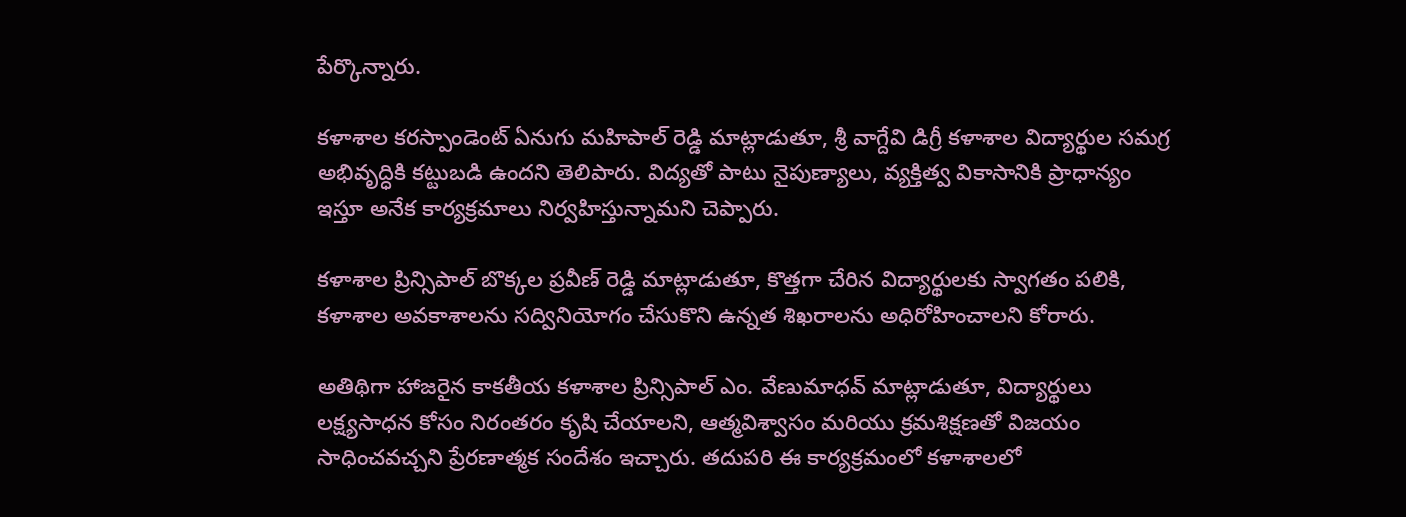పేర్కొన్నారు.

కళాశాల కరస్పాండెంట్ ఏనుగు మహిపాల్ రెడ్డి మాట్లాడుతూ, శ్రీ వాగ్దేవి డిగ్రీ కళాశాల విద్యార్థుల సమగ్ర అభివృద్ధికి కట్టుబడి ఉందని తెలిపారు. విద్యతో పాటు నైపుణ్యాలు, వ్యక్తిత్వ వికాసానికి ప్రాధాన్యం ఇస్తూ అనేక కార్యక్రమాలు నిర్వహిస్తున్నామని చెప్పారు.

కళాశాల ప్రిన్సిపాల్ బొక్కల ప్రవీణ్ రెడ్డి మాట్లాడుతూ, కొత్తగా చేరిన విద్యార్థులకు స్వాగతం పలికి, కళాశాల అవకాశాలను సద్వినియోగం చేసుకొని ఉన్నత శిఖరాలను అధిరోహించాలని కోరారు.

అతిథిగా హాజరైన కాకతీయ కళాశాల ప్రిన్సిపాల్ ఎం. వేణుమాధవ్ మాట్లాడుతూ, విద్యార్థులు లక్ష్యసాధన కోసం నిరంతరం కృషి చేయాలని, ఆత్మవిశ్వాసం మరియు క్రమశిక్షణతో విజయం సాధించవచ్చని ప్రేరణాత్మక సందేశం ఇచ్చారు. తదుపరి ఈ కార్యక్రమంలో కళాశాలలో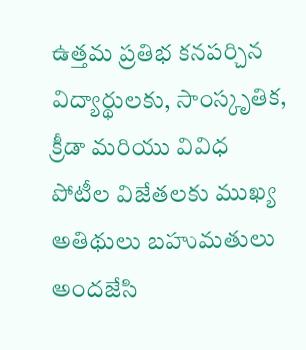ఉత్తమ ప్రతిభ కనపర్చిన విద్యార్థులకు, సాంస్కృతిక, క్రీడా మరియు వివిధ పోటీల విజేతలకు ముఖ్య అతిథులు బహుమతులు అందజేసి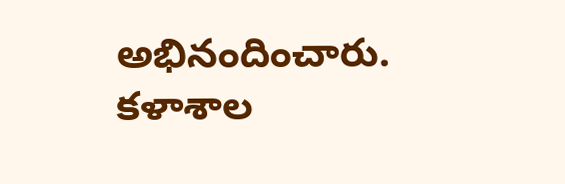అభినందించారు. కళాశాల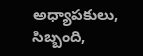అధ్యాపకులు, సిబ్బంది,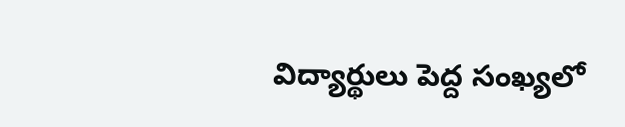విద్యార్థులు పెద్ద సంఖ్యలో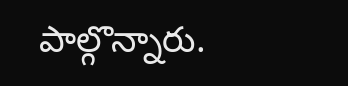పాల్గొన్నారు.